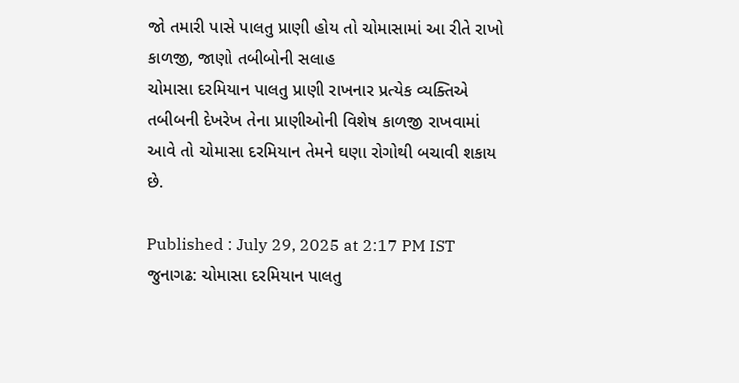જો તમારી પાસે પાલતુ પ્રાણી હોય તો ચોમાસામાં આ રીતે રાખો કાળજી, જાણો તબીબોની સલાહ
ચોમાસા દરમિયાન પાલતુ પ્રાણી રાખનાર પ્રત્યેક વ્યક્તિએ તબીબની દેખરેખ તેના પ્રાણીઓની વિશેષ કાળજી રાખવામાં આવે તો ચોમાસા દરમિયાન તેમને ઘણા રોગોથી બચાવી શકાય છે.

Published : July 29, 2025 at 2:17 PM IST
જુનાગઢ: ચોમાસા દરમિયાન પાલતુ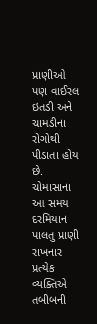પ્રાણીઓ પણ વાઈરલ ઇતડી અને ચામડીના રોગોથી પીડાતા હોય છે. ચોમાસાના આ સમય દરમિયાન પાલતુ પ્રાણી રાખનાર પ્રત્યેક વ્યક્તિએ તબીબની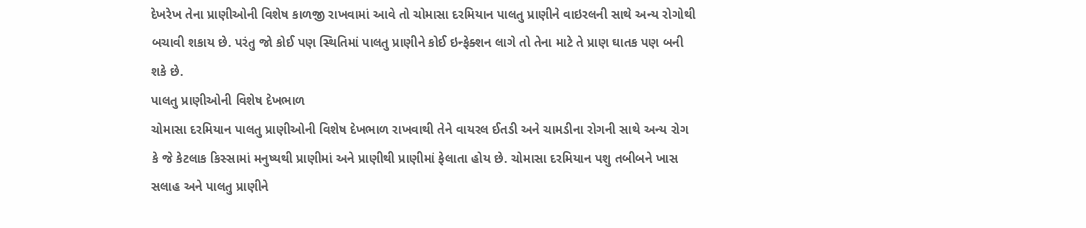દેખરેખ તેના પ્રાણીઓની વિશેષ કાળજી રાખવામાં આવે તો ચોમાસા દરમિયાન પાલતુ પ્રાણીને વાઇરલની સાથે અન્ય રોગોથી બચાવી શકાય છે. પરંતુ જો કોઈ પણ સ્થિતિમાં પાલતુ પ્રાણીને કોઈ ઇન્ફેક્શન લાગે તો તેના માટે તે પ્રાણ ઘાતક પણ બની શકે છે.
પાલતુ પ્રાણીઓની વિશેષ દેખભાળ
ચોમાસા દરમિયાન પાલતુ પ્રાણીઓની વિશેષ દેખભાળ રાખવાથી તેને વાયરલ ઈતડી અને ચામડીના રોગની સાથે અન્ય રોગ કે જે કેટલાક કિસ્સામાં મનુષ્યથી પ્રાણીમાં અને પ્રાણીથી પ્રાણીમાં ફેલાતા હોય છે. ચોમાસા દરમિયાન પશુ તબીબને ખાસ સલાહ અને પાલતુ પ્રાણીને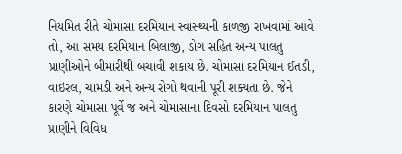નિયમિત રીતે ચોમાસા દરમિયાન સ્વાસ્થ્યની કાળજી રાખવામાં આવે તો, આ સમય દરમિયાન બિલાજી, ડોગ સહિત અન્ય પાલતુ પ્રાણીઓને બીમારીથી બચાવી શકાય છે. ચોમાસા દરમિયાન ઈતડી, વાઇરલ, ચામડી અને અન્ય રોગો થવાની પૂરી શક્યતા છે. જેને કારણે ચોમાસા પૂર્વે જ અને ચોમાસાના દિવસો દરમિયાન પાલતુ પ્રાણીને વિવિધ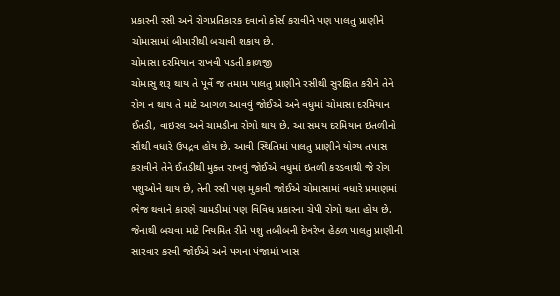પ્રકારની રસી અને રોગપ્રતિકારક દવાનો કોર્સ કરાવીને પણ પાલતુ પ્રાણીને ચોમાસામાં બીમારીથી બચાવી શકાય છે.
ચોમાસા દરમિયાન રાખવી પડતી કાળજી
ચોમાસુ શરૂ થાય તે પૂર્વે જ તમામ પાલતુ પ્રાણીને રસીથી સુરક્ષિત કરીને તેને રોગ ન થાય તે માટે આગળ આવવું જોઈએ અને વધુમાં ચોમાસા દરમિયાન ઈતડી, વાઇરલ અને ચામડીના રોગો થાય છે. આ સમય દરમિયાન ઇતળીનો સૌથી વધારે ઉપદ્રવ હોય છે. આવી સ્થિતિમાં પાલતુ પ્રાણીને યોગ્ય તપાસ કરાવીને તેને ઈતડીથી મુક્ત રાખવું જોઈએ વધુમાં ઇતળી કરડવાથી જે રોગ પશુઓને થાય છે, તેની રસી પણ મુકાવી જોઈએ ચોમાસામાં વધારે પ્રમાણમાં ભેજ થવાને કારણે ચામડીમાં પણ વિવિધ પ્રકારના ચેપી રોગો થતા હોય છે. જેનાથી બચવા માટે નિયમિત રીતે પશુ તબીબની દેખરેખ હેઠળ પાલતુ પ્રાણીની સારવાર કરવી જોઈએ અને પગના પંજામાં ખાસ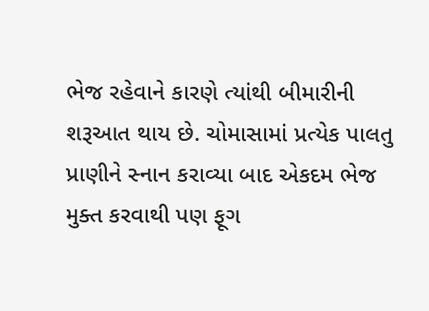ભેજ રહેવાને કારણે ત્યાંથી બીમારીની શરૂઆત થાય છે. ચોમાસામાં પ્રત્યેક પાલતુ પ્રાણીને સ્નાન કરાવ્યા બાદ એકદમ ભેજ મુક્ત કરવાથી પણ ફૂગ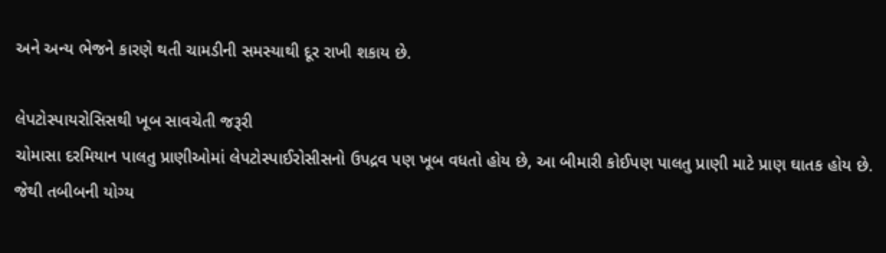અને અન્ય ભેજને કારણે થતી ચામડીની સમસ્યાથી દૂર રાખી શકાય છે.

લેપટોસ્પાયરોસિસથી ખૂબ સાવચેતી જરૂરી
ચોમાસા દરમિયાન પાલતુ પ્રાણીઓમાં લેપટોસ્પાઈરોસીસનો ઉપદ્રવ પણ ખૂબ વધતો હોય છે, આ બીમારી કોઈપણ પાલતુ પ્રાણી માટે પ્રાણ ઘાતક હોય છે. જેથી તબીબની યોગ્ય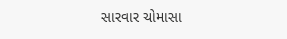સારવાર ચોમાસા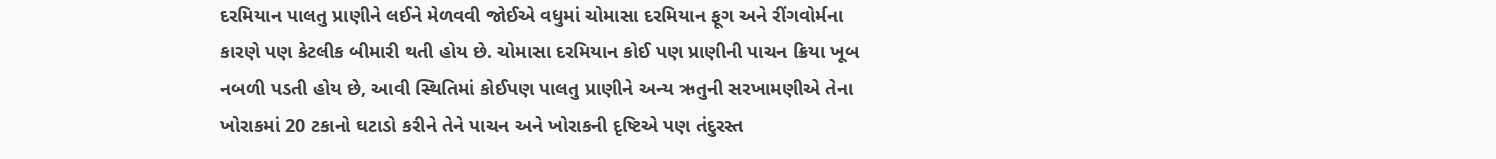દરમિયાન પાલતુ પ્રાણીને લઈને મેળવવી જોઈએ વધુમાં ચોમાસા દરમિયાન ફૂગ અને રીંગવોર્મના કારણે પણ કેટલીક બીમારી થતી હોય છે. ચોમાસા દરમિયાન કોઈ પણ પ્રાણીની પાચન ક્રિયા ખૂબ નબળી પડતી હોય છે, આવી સ્થિતિમાં કોઈપણ પાલતુ પ્રાણીને અન્ય ઋતુની સરખામણીએ તેના ખોરાકમાં 20 ટકાનો ઘટાડો કરીને તેને પાચન અને ખોરાકની દૃષ્ટિએ પણ તંદુરસ્ત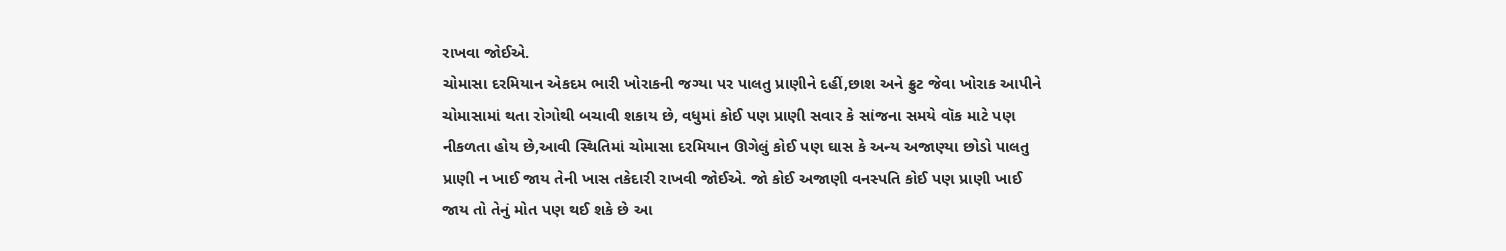રાખવા જોઈએ.
ચોમાસા દરમિયાન એકદમ ભારી ખોરાકની જગ્યા પર પાલતુ પ્રાણીને દહીં,છાશ અને ફ્રુટ જેવા ખોરાક આપીને ચોમાસામાં થતા રોગોથી બચાવી શકાય છે, વધુમાં કોઈ પણ પ્રાણી સવાર કે સાંજના સમયે વૉક માટે પણ નીકળતા હોય છે,આવી સ્થિતિમાં ચોમાસા દરમિયાન ઊગેલું કોઈ પણ ઘાસ કે અન્ય અજાણ્યા છોડો પાલતુ પ્રાણી ન ખાઈ જાય તેની ખાસ તકેદારી રાખવી જોઈએ. જો કોઈ અજાણી વનસ્પતિ કોઈ પણ પ્રાણી ખાઈ જાય તો તેનું મોત પણ થઈ શકે છે આ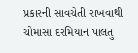પ્રકારની સાવચેતી રાખવાથી ચોમાસા દરમિયાન પાલતુ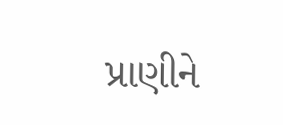પ્રાણીને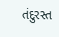તંદુરસ્ત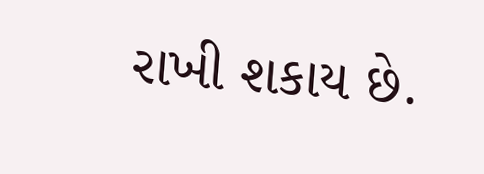રાખી શકાય છે.